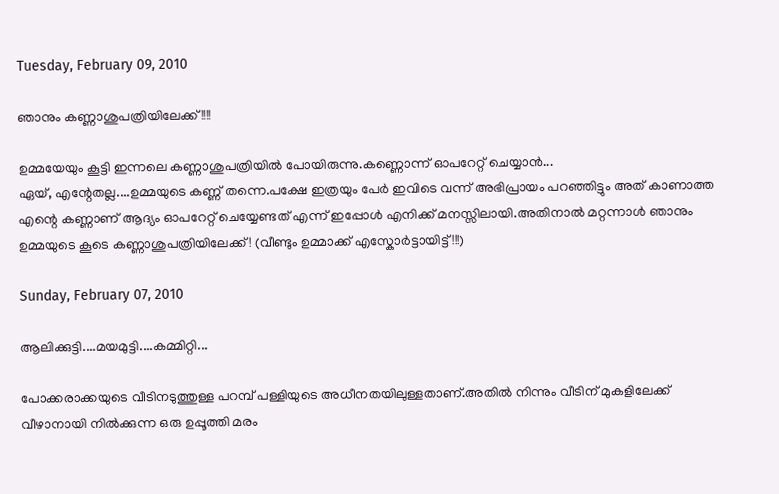Tuesday, February 09, 2010

ഞാനും കണ്ണാശുപത്രിയിലേക്ക് !!!!

ഉമ്മയേയും കൂട്ടി ഇന്നലെ കണ്ണാശുപത്രിയില്‍ പോയിരുന്നു.കണ്ണൊന്ന് ഓപറേറ്റ് ചെയ്യാന്‍...
ഏയ്, എന്റേതല്ല....ഉമ്മയുടെ കണ്ണ്‌ തന്നെ.പക്ഷേ ഇത്രയും പേര്‍ ഇവിടെ വന്ന്‌ അഭിപ്രായം പറഞ്ഞിട്ടും അത് കാണാത്ത എന്റെ കണ്ണാണ് ആദ്യം ഓപറേറ്റ് ചെയ്യേണ്ടത് എന്ന് ഇപ്പോള്‍ എനിക്ക് മനസ്സിലായി.അതിനാല്‍ മറ്റന്നാള്‍ ഞാനും ഉമ്മയുടെ കൂടെ കണ്ണാശുപത്രിയിലേക്ക് ! (വീണ്ടും ഉമ്മാക്ക് എസ്കോര്‍ട്ടായിട്ട് !!!)

Sunday, February 07, 2010

ആലിക്കുട്ടി....മയമുട്ടി....കമ്മിറ്റി...

പോക്കരാക്കയുടെ വീടിനടുത്തുള്ള പറമ്പ് പള്ളിയുടെ അധീനതയിലുള്ളതാണ്.അതില്‍ നിന്നും വീടിന് മുകളിലേക്ക് വീഴാനായി നില്‍ക്കുന്ന ഒരു ഉപ്പൂത്തി മരം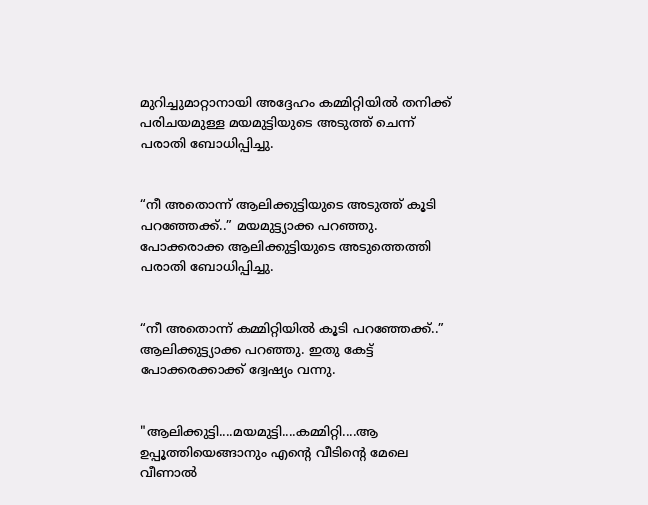മുറിച്ചുമാറ്റാനായി അദ്ദേഹം കമ്മിറ്റിയില്‍ തനിക്ക് പരിചയമുള്ള മയമുട്ടിയുടെ അടുത്ത് ചെന്ന് പരാതി ബോധിപ്പിച്ചു.


“നീ അതൊന്ന് ആലിക്കുട്ടിയുടെ അടുത്ത് കൂടി പറഞ്ഞേക്ക്..” മയമുട്ട്യാക്ക പറഞ്ഞു.
പോക്കരാക്ക ആലിക്കുട്ടിയുടെ അടുത്തെത്തി പരാതി ബോധിപ്പിച്ചു.


“നീ അതൊന്ന് കമ്മിറ്റിയില്‍ കൂടി പറഞ്ഞേക്ക്..” ആലിക്കുട്ട്യാക്ക പറഞ്ഞു. ഇതു കേട്ട് പോക്കരക്കാക്ക് ദ്വേഷ്യം വന്നു.


"ആലിക്കുട്ടി....മയമുട്ടി....കമ്മിറ്റി....ആ ഉപ്പൂത്തിയെങ്ങാനും എന്റെ വീടിന്റെ മേലെ വീണാല്‍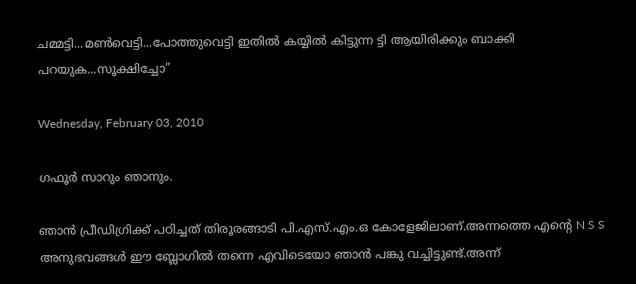ചമ്മട്ടി...മണ്‍‌വെട്ടി...പോത്തുവെട്ടി ഇതില്‍ കയ്യില്‍ കിട്ടുന്ന ട്ടി ആയിരിക്കും ബാ‍ക്കി പറയുക...സൂക്ഷിച്ചോ"

Wednesday, February 03, 2010

ഗഫൂര്‍ സാറും ഞാനും.

ഞാന്‍ പ്രീഡിഗ്രിക്ക് പഠിച്ചത് തിരൂരങ്ങാടി പി.എസ്.എം.ഒ കോളേജിലാണ്.അന്നത്തെ എന്റെ N S S അനുഭവങ്ങള്‍ ഈ ബ്ലോഗില്‍ തന്നെ എവിടെയോ ഞാന്‍ പങ്കു വച്ചിട്ടുണ്ട്.അന്ന്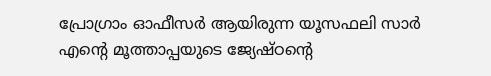പ്രോഗ്രാം ഓഫീസര്‍ ആയിരുന്ന യൂസഫലി സാര്‍ എന്റെ മൂത്താപ്പയുടെ ജ്യേഷ്ഠന്റെ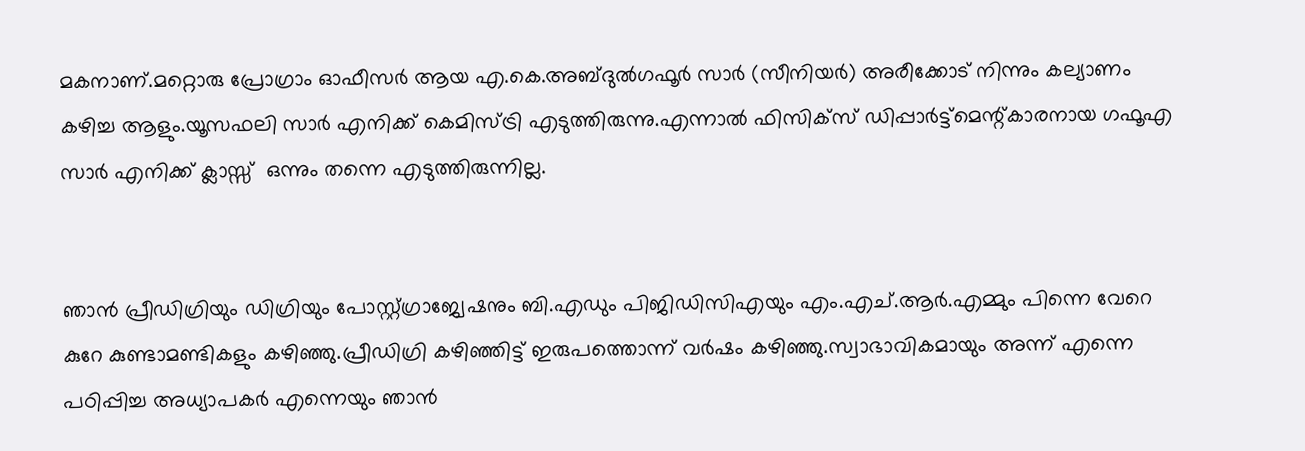മകനാണ്.മറ്റൊരു പ്രോഗ്രാം ഓഫീസര്‍ ആയ എ.കെ.അബ്ദുല്‍ഗഫൂര്‍ സാര്‍ (സീനിയര്‍) അരീക്കോട്‌ നിന്നും കല്യാണം കഴിച്ച ആളും.യൂസഫലി സാര്‍ എനിക്ക് കെമിസ്ട്രി എടുത്തിരുന്നു.എന്നാല്‍ ഫിസിക്സ് ഡിപ്പാര്‍ട്ട്മെന്റ്കാരനായ ഗഫൂഎ സാര്‍ എനിക്ക് ക്ലാസ്സ്  ഒന്നും തന്നെ എടുത്തിരുന്നില്ല.


ഞാന്‍ പ്രീഡിഗ്രിയും ഡിഗ്രിയും പോസ്റ്റ്ഗ്രാജ്വേഷനും ബി.എഡും പിജിഡിസി‌എയും എം.എച്.ആര്‍.എമ്മും പിന്നെ വേറെ കുറേ കുണ്ടാമണ്ടികളും കഴിഞ്ഞു.പ്രീഡിഗ്രി കഴിഞ്ഞിട്ട് ഇരുപത്തൊന്ന് വര്‍ഷം കഴിഞ്ഞു.സ്വാഭാവികമായും അന്ന് എന്നെ പഠിപ്പിച്ച അധ്യാപകര്‍ എന്നെയും ഞാന്‍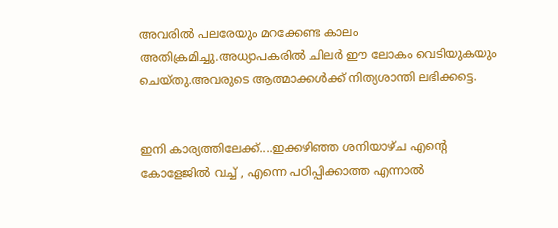അവരില്‍ പലരേയും മറക്കേണ്ട കാലം അതിക്രമിച്ചു.അധ്യാപകരില്‍ ചിലര്‍ ഈ ലോകം വെടിയുകയും ചെയ്തു.അവരുടെ ആത്മാക്കള്‍ക്ക് നിത്യശാന്തി ലഭിക്കട്ടെ.


ഇനി കാര്യത്തിലേക്ക്....ഇക്കഴിഞ്ഞ ശനിയാഴ്ച എന്റെ കോളേജില്‍ വച്ച് , എന്നെ പഠിപ്പിക്കാത്ത എന്നാല്‍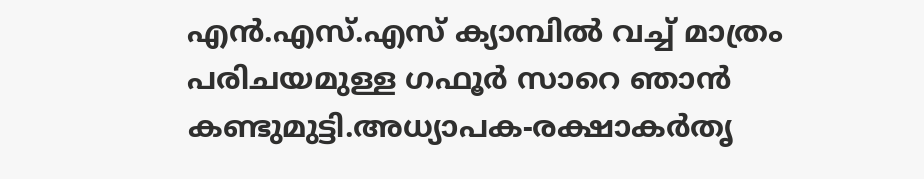എന്‍.എസ്.എസ് ക്യാമ്പില്‍ വച്ച് മാത്രം പരിചയമുള്ള ഗഫൂര്‍ സാറെ ഞാന്‍ കണ്ടുമുട്ടി.അധ്യാപക-രക്ഷാകര്‍തൃ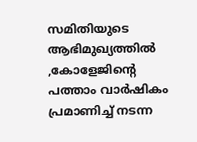സമിതിയുടെ ആഭിമുഖ്യത്തില്‍ ,കോളേജിന്റെ പത്താം വാര്‍ഷികം പ്രമാണിച്ച് നടന്ന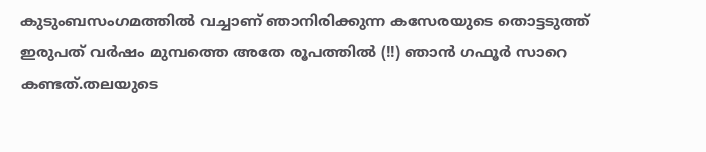കുടുംബസംഗമത്തില്‍ വച്ചാണ് ഞാനിരിക്കുന്ന കസേരയുടെ തൊട്ടടുത്ത് ഇരുപത് വര്‍ഷം മുമ്പത്തെ അതേ രൂപത്തില്‍ (!!) ഞാന്‍ ഗഫൂര്‍ സാറെ കണ്ടത്.തലയുടെ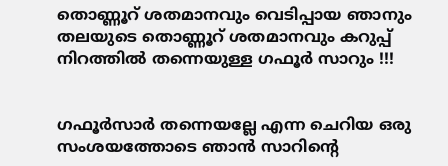തൊണ്ണൂറ് ശതമാനവും വെടിപ്പായ ഞാനും തലയുടെ തൊണ്ണൂറ് ശതമാനവും കറുപ്പ് നിറത്തില്‍ തന്നെയുള്ള ഗഫൂര്‍ സാറും !!!


ഗഫൂര്‍സാര്‍ തന്നെയല്ലേ എന്ന ചെറിയ ഒരു സംശയത്തോടെ ഞാന്‍ സാറിന്റെ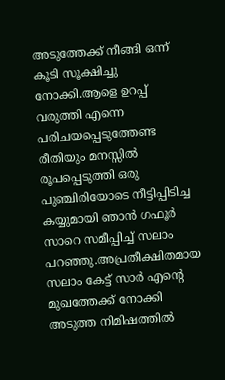അടുത്തേക്ക് നീങ്ങി ഒന്ന് കൂടി സൂക്ഷിച്ചു നോക്കി.ആളെ ഉറപ്പ് വരുത്തി എന്നെ പരിചയപ്പെടുത്തേണ്ട രീതിയും മനസ്സില്‍ രൂപപ്പെടുത്തി ഒരു പുഞ്ചിരിയോടെ നീട്ടിപ്പിടിച്ച കയ്യുമായി ഞാന്‍ ഗഫൂര്‍ സാറെ സമീപ്പിച്ച് സലാം പറഞ്ഞു.അപ്രതീക്ഷിതമായ സലാം കേട്ട് സാര്‍ എന്റെ മുഖത്തേക്ക് നോക്കി അടുത്ത നിമിഷത്തില്‍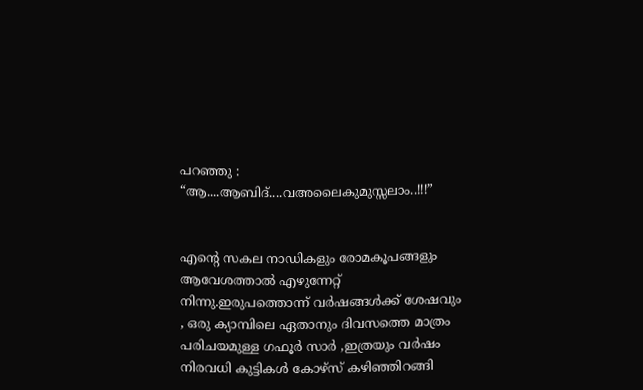പറഞ്ഞു : “ആ....ആബിദ്....വ‌അലൈകുമുസ്സലാം..!!!”


എന്റെ സകല നാഡികളും രോമകൂപങ്ങളും ആവേശത്താല്‍ എഴുന്നേറ്റ് നിന്നു.ഇരുപത്തൊന്ന് വര്‍ഷങ്ങള്‍ക്ക് ശേഷവും , ഒരു ക്യാമ്പിലെ ഏതാനും ദിവസത്തെ മാത്രം പരിചയമുള്ള ഗഫൂര്‍ സാര്‍ ,ഇത്രയും വര്‍ഷം നിരവധി കുട്ടികള്‍ കോഴ്സ് കഴിഞ്ഞിറങ്ങി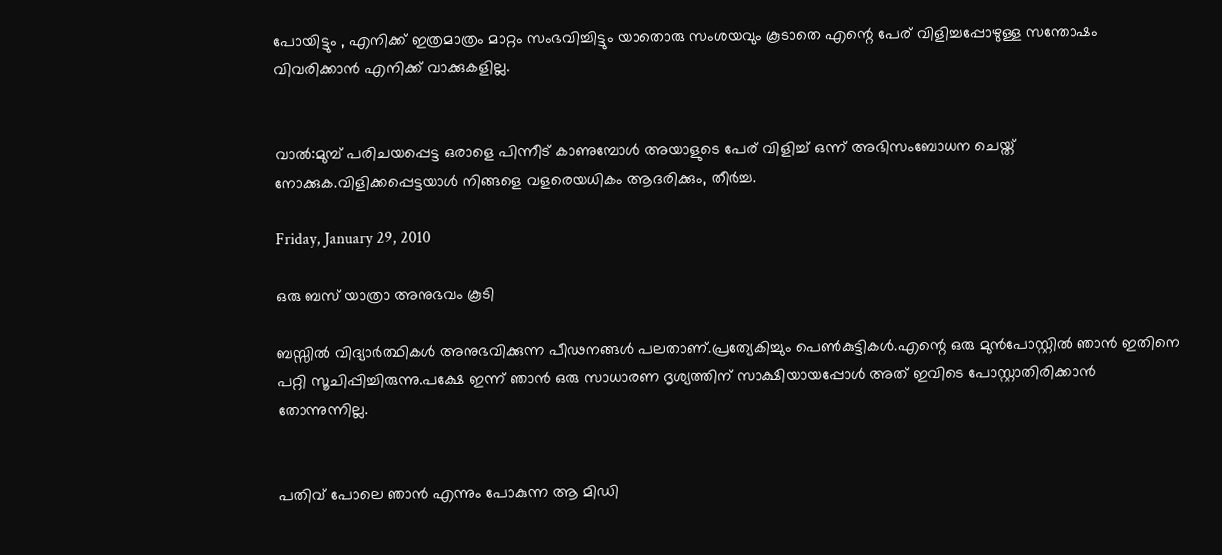പോയിട്ടും , എനിക്ക് ഇത്രമാത്രം മാറ്റം സംഭവിച്ചിട്ടും യാതൊരു സംശയവും കൂടാതെ എന്റെ പേര് വിളിച്ചപ്പോഴുള്ള സന്തോഷം വിവരിക്കാന്‍ എനിക്ക് വാക്കുകളില്ല.


വാല്‍:മുമ്പ് പരിചയപ്പെട്ട ഒരാളെ പിന്നീട് കാണുമ്പോള്‍ അയാളുടെ പേര് വിളിച്ച് ഒന്ന് അഭിസംബോധന ചെയ്ത് നോക്കുക.വിളിക്കപ്പെട്ടയാള്‍ നിങ്ങളെ വളരെയധികം ആദരിക്കും, തീര്‍ച്ച.

Friday, January 29, 2010

ഒരു ബസ് യാത്രാ അനുഭവം കൂടി

ബസ്സില്‍ വിദ്യാര്‍ത്ഥികള്‍ അനുഭവിക്കുന്ന പീഢനങ്ങള്‍ പലതാണ്.പ്രത്യേകിച്ചും പെണ്‍കുട്ടികള്‍.എന്റെ ഒരു മുന്‍പോസ്റ്റില്‍ ഞാന്‍ ഇതിനെ പറ്റി സൂചിപ്പിച്ചിരുന്നു.പക്ഷേ ഇന്ന് ഞാന്‍ ഒരു സാധാരണ ദൃശ്യത്തിന് സാക്ഷിയായപ്പോള്‍ അത് ഇവിടെ പോസ്റ്റാതിരിക്കാന്‍ തോന്നുന്നില്ല.


പതിവ് പോലെ ഞാന്‍ എന്നും പോകുന്ന ആ മിഡി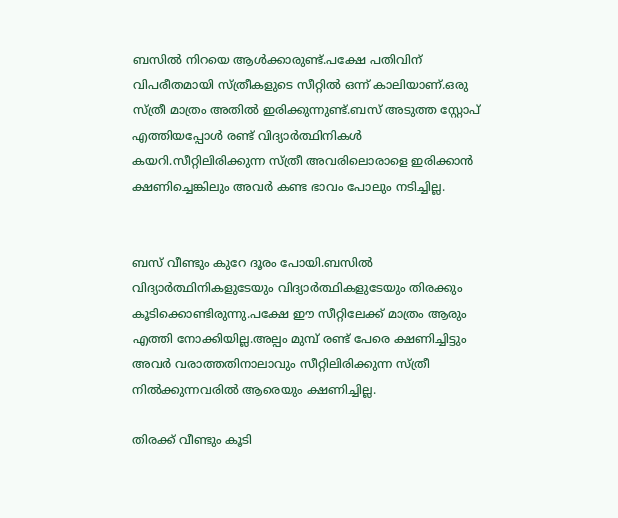ബസില്‍ നിറയെ ആള്‍ക്കാരുണ്ട്.പക്ഷേ പതിവിന് വിപരീതമായി സ്ത്രീകളുടെ സീറ്റില്‍ ഒന്ന് കാലിയാണ്.ഒരു സ്ത്രീ മാത്രം അതില്‍ ഇരിക്കുന്നുണ്ട്.ബസ് അടുത്ത സ്റ്റോപ് എത്തിയപ്പോള്‍ രണ്ട് വിദ്യാര്‍ത്ഥിനികള്‍ കയറി.സീറ്റിലിരിക്കുന്ന സ്ത്രീ അവരിലൊരാളെ ഇരിക്കാന്‍ ക്ഷണിച്ചെങ്കിലും അവര്‍ കണ്ട ഭാവം പോലും നടിച്ചില്ല.


ബസ് വീണ്ടും കുറേ ദൂരം പോയി.ബസില്‍ വിദ്യാര്‍ത്ഥിനികളുടേയും വിദ്യാര്‍ത്ഥികളുടേയും തിരക്കും കൂടിക്കൊണ്ടിരുന്നു.പക്ഷേ ഈ സീറ്റിലേക്ക് മാത്രം ആരും എത്തി നോക്കിയില്ല.അല്പം മുമ്പ് രണ്ട് പേരെ ക്ഷണിച്ചിട്ടും അവര്‍ വരാത്തതിനാലാവും സീറ്റിലിരിക്കുന്ന സ്ത്രീ നില്‍ക്കുന്നവരില്‍ ആരെയും ക്ഷണിച്ചില്ല.

തിരക്ക് വീണ്ടും കൂടി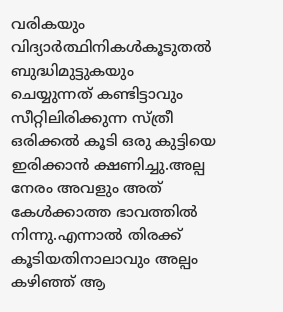വരികയും  വിദ്യാര്‍ത്ഥിനികള്‍കൂടുതല്‍ ബുദ്ധിമുട്ടുകയും ചെയ്യുന്നത് കണ്ടിട്ടാവും സീറ്റിലിരിക്കുന്ന സ്ത്രീ ഒരിക്കല്‍ കൂടി ഒരു കുട്ടിയെ ഇരിക്കാന്‍ ക്ഷണിച്ചു.അല്പ നേരം അവളും അത് കേള്‍ക്കാത്ത ഭാവത്തില്‍ നിന്നു.എന്നാല്‍ തിരക്ക് കൂടിയതിനാലാവും അല്പം കഴിഞ്ഞ് ആ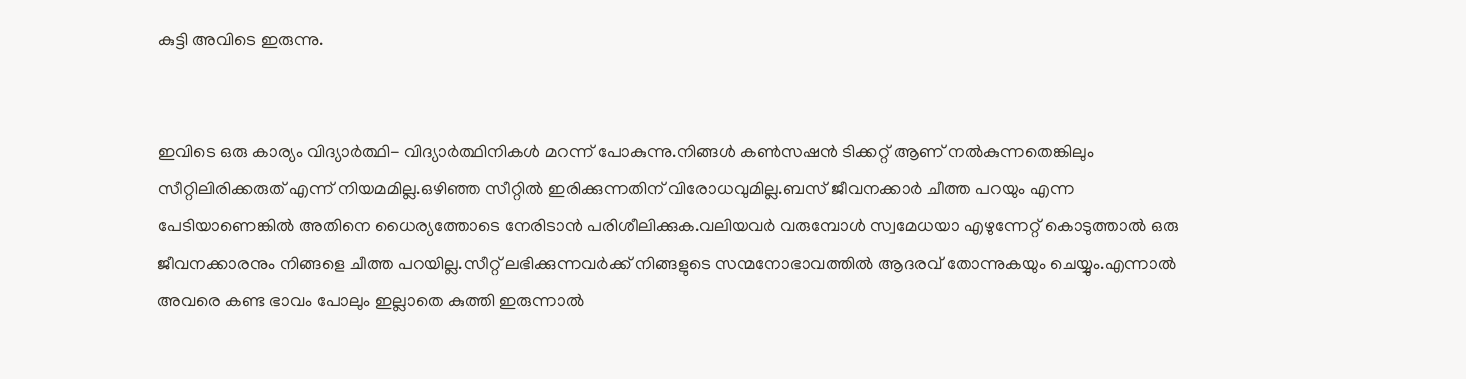കുട്ടി അവിടെ ഇരുന്നു.


ഇവിടെ ഒരു കാര്യം വിദ്യാര്‍ത്ഥി- വിദ്യാര്‍ത്ഥിനികള്‍ മറന്ന് പോകുന്നു.നിങ്ങള്‍ കണ്‍സഷന്‍ ടിക്കറ്റ് ആണ് നല്‍കുന്നതെങ്കിലും സീറ്റിലിരിക്കരുത് എന്ന് നിയമമില്ല.ഒഴിഞ്ഞ സീറ്റില്‍ ഇരിക്കുന്നതിന് വിരോധവുമില്ല.ബസ് ജീവനക്കാര്‍ ചീത്ത പറയും എന്ന പേടിയാണെങ്കില്‍ അതിനെ ധൈര്യത്തോടെ നേരിടാന്‍ പരിശീലിക്കുക.വലിയവര്‍ വരുമ്പോള്‍ സ്വമേധയാ എഴുന്നേറ്റ് കൊടുത്താല്‍ ഒരു ജീവനക്കാരനും നിങ്ങളെ ചീത്ത പറയില്ല.സീറ്റ് ലഭിക്കുന്നവര്‍ക്ക് നിങ്ങളുടെ സന്മനോഭാവത്തില്‍ ആദരവ് തോന്നുകയും ചെയ്യും.എന്നാല്‍ അവരെ കണ്ട ഭാവം പോലും ഇല്ലാതെ കുത്തി ഇരുന്നാല്‍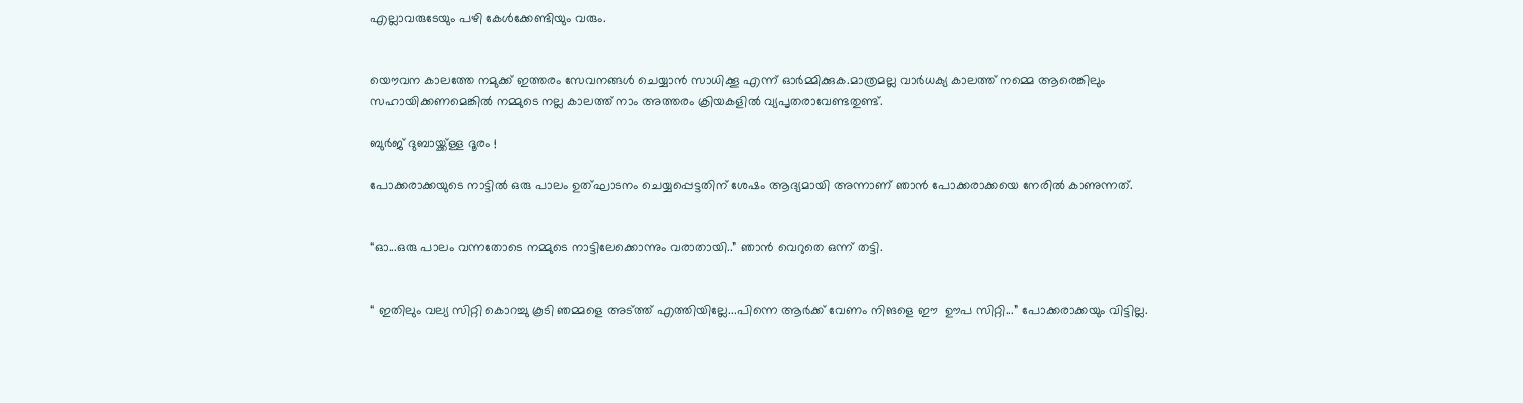എല്ലാവരുടേയും പഴി കേള്‍ക്കേണ്ടിയും വരും.


യൌവന കാലത്തേ നമുക്ക് ഇത്തരം സേവനങ്ങള്‍ ചെയ്യാന്‍ സാധിക്കൂ എന്ന് ഓര്‍മ്മിക്കുക.മാത്രമല്ല വാര്‍ധക്യ കാലത്ത് നമ്മെ ആരെങ്കിലും സഹായിക്കണമെങ്കില്‍ നമ്മുടെ നല്ല കാലത്ത് നാം അത്തരം ക്രിയകളില്‍ വ്യപൃതരാവേണ്ടതുണ്ട്.

ബുര്‍ജ് ദുബായ്ക്ക്‌ള്ള ദൂരം !

പോക്കരാക്കയുടെ നാട്ടില്‍ ഒരു പാലം ഉത്ഘാടനം ചെയ്യപ്പെട്ടതിന് ശേഷം ആദ്യമായി അന്നാണ് ഞാന്‍ പോക്കരാക്കയെ നേരില്‍ കാണുന്നത്.


“ഓ...ഒരു പാലം വന്നതോടെ നമ്മുടെ നാട്ടിലേക്കൊന്നും വരാതായി..” ഞാന്‍ വെറുതെ ഒന്ന് തട്ടി.


“ ഇതിലും വല്യ സിറ്റി കൊറച്ചു കൂടി ഞമ്മളെ അട്‌ത്ത് എത്തിയില്ലേ...പിന്നെ ആര്‍ക്ക് വേണം നിങളെ ഈ  ഊപ സിറ്റി...” പോക്കരാക്കയും വിട്ടില്ല.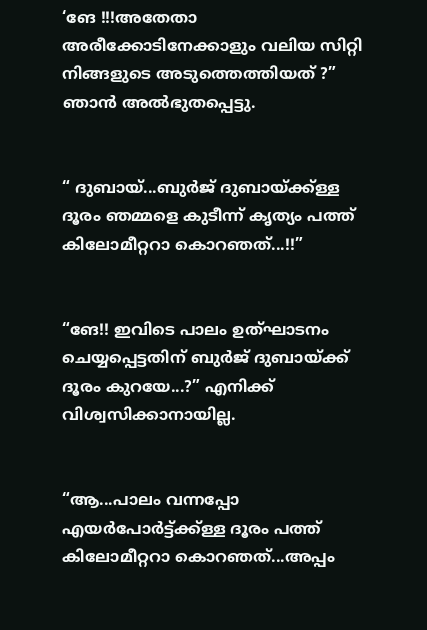‘ങേ !!!അതേതാ അരീക്കോടിനേക്കാളും വലിയ സിറ്റി നിങ്ങളുടെ അടുത്തെത്തിയത് ?” ഞാന്‍ അല്‍ഭുതപ്പെട്ടു.


“ ദുബായ്...ബുര്‍ജ് ദുബായ്ക്ക്‌ള്ള ദൂരം ഞമ്മളെ കുടീന്ന് കൃത്യം പത്ത് കിലോമീറ്ററാ കൊറഞത്...!!”


“ങേ!! ഇവിടെ പാലം ഉത്ഘാടനം ചെയ്യപ്പെട്ടതിന് ബുര്‍ജ് ദുബായ്ക്ക് ദൂരം കുറയേ...?” എനിക്ക് വിശ്വസിക്കാനായില്ല.


“ആ...പാലം വന്നപ്പോ എയര്‍പോര്‍ട്ട്ക്ക്‌ള്ള ദൂരം പത്ത് കിലോമീറ്ററാ കൊറഞത്...അപ്പം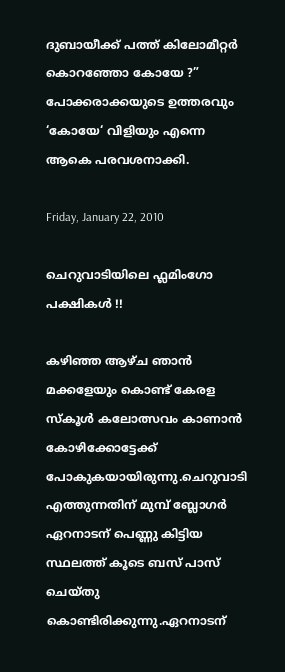ദുബായീക്ക് പത്ത് കിലോമീറ്റര്‍ കൊറഞ്ഞോ കോയേ ?”
പോക്കരാക്കയുടെ ഉത്തരവും ‘കോയേ‘ വിളിയും എന്നെ ആകെ പരവശനാക്കി.

Friday, January 22, 2010

ചെറുവാടിയിലെ ഫ്ലമിംഗോ പക്ഷികള്‍ !!

കഴിഞ്ഞ ആഴ്ച ഞാന്‍ മക്കളേയും കൊണ്ട് കേരള സ്കൂള്‍ കലോത്സവം കാണാന്‍ കോഴിക്കോട്ടേക്ക് പോകുകയായിരുന്നു.ചെറുവാടി എത്തുന്നതിന് മുമ്പ് ബ്ലോഗര്‍ ഏറനാടന് പെണ്ണു കിട്ടിയ സ്ഥലത്ത് കൂടെ ബസ് പാസ് ചെയ്തു കൊണ്ടിരിക്കുന്നു.ഏറനാടന്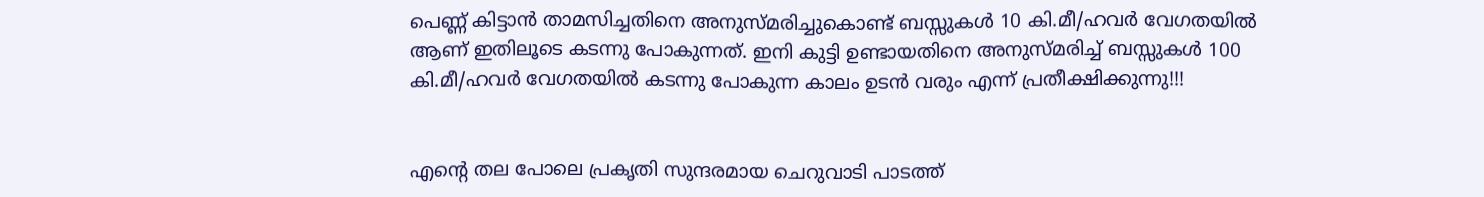പെണ്ണ് കിട്ടാന്‍ താമസിച്ചതിനെ അനുസ്മരിച്ചുകൊണ്ട് ബസ്സുകള്‍ 10 കി.മീ/ഹവര്‍ വേഗതയില്‍ ആണ് ഇതിലൂടെ കടന്നു പോകുന്നത്. ഇനി കുട്ടി ഉണ്ടായതിനെ അനുസ്മരിച്ച് ബസ്സുകള്‍ 100 കി.മീ/ഹവര്‍ വേഗതയില്‍ കടന്നു പോകുന്ന കാലം ഉടന്‍ വരും എന്ന് പ്രതീക്ഷിക്കുന്നു!!!


എന്റെ തല പോലെ പ്രകൃതി സുന്ദരമായ ചെറുവാടി പാടത്ത്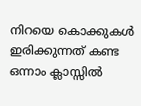നിറയെ കൊക്കുകള്‍ ഇരിക്കുന്നത് കണ്ട ഒന്നാം ക്ലാസ്സില്‍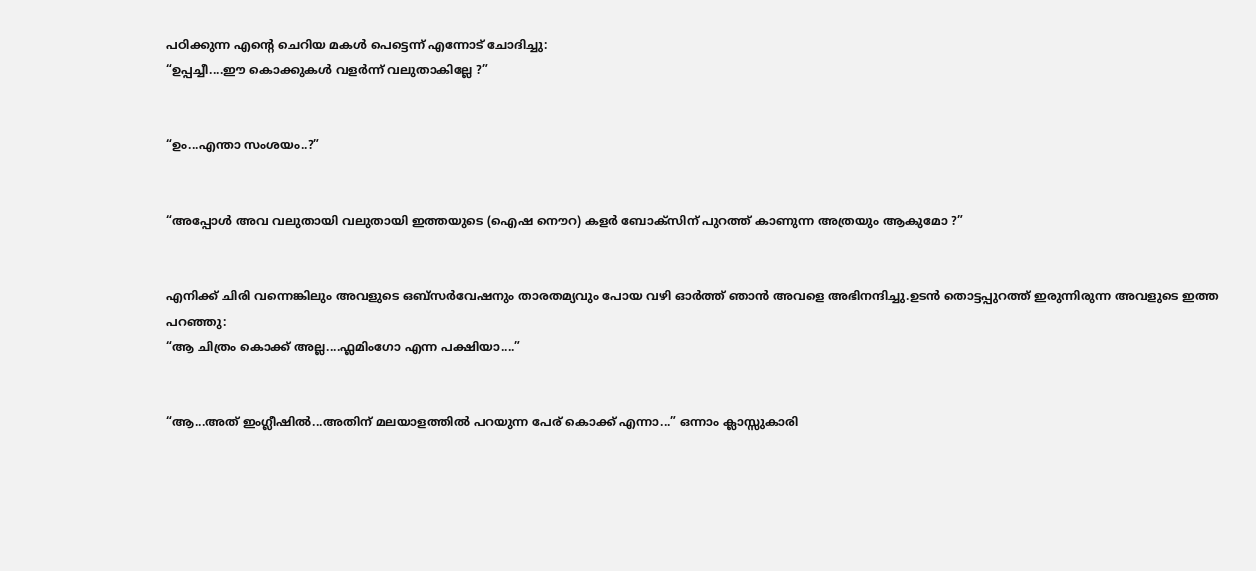പഠിക്കുന്ന എന്റെ ചെറിയ മകള്‍ പെട്ടെന്ന് എന്നോട് ചോദിച്ചു:
“ഉപ്പച്ചീ....ഈ കൊക്കുകള്‍ വളര്‍ന്ന് വലുതാകില്ലേ ?”


“ഉം...എന്താ സംശയം..?”


“അപ്പോള്‍ അവ വലുതായി വലുതായി ഇത്തയുടെ (ഐഷ നൌറ) കളര്‍ ബോക്സിന് പുറത്ത് കാണുന്ന അത്രയും ആകുമോ ?”


എനിക്ക് ചിരി വന്നെങ്കിലും അവളുടെ ഒബ്സര്‍വേഷനും താരതമ്യവും പോയ വഴി ഓര്‍ത്ത് ഞാന്‍ അവളെ അഭിനന്ദിച്ചു.ഉടന്‍ തൊട്ടപ്പുറത്ത് ഇരുന്നിരുന്ന അവളുടെ ഇത്ത പറഞ്ഞു:
“ആ ചിത്രം കൊക്ക് അല്ല....ഫ്ലമിംഗോ എന്ന പക്ഷിയാ....”


“ആ...അത് ഇംഗ്ലീഷില്‍...അതിന് മലയാളത്തില്‍ പറയുന്ന പേര് കൊക്ക് എന്നാ...” ഒന്നാം ക്ലാസ്സുകാരി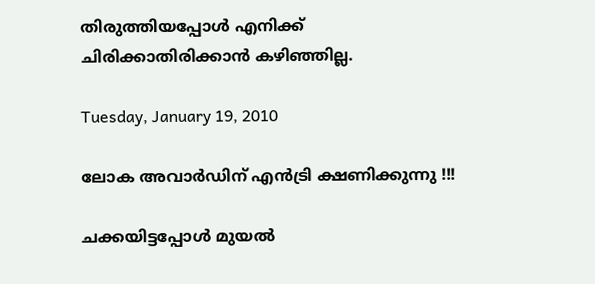തിരുത്തിയപ്പോള്‍ എനിക്ക് ചിരിക്കാതിരിക്കാന്‍ കഴിഞ്ഞില്ല.

Tuesday, January 19, 2010

ലോക അവാര്‍ഡിന് എന്‍‌ട്രി ക്ഷണിക്കുന്നു !!!

ചക്കയിട്ടപ്പോള്‍ മുയല്‍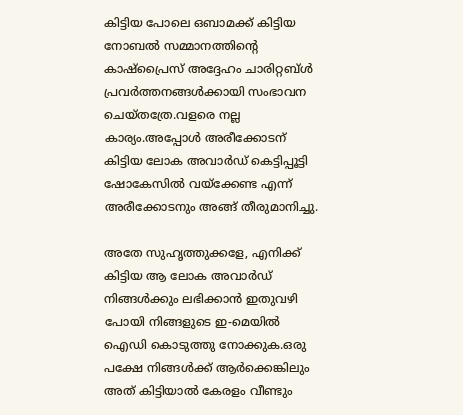കിട്ടിയ പോലെ ഒബാമക്ക് കിട്ടിയ നോബല്‍ സമ്മാനത്തിന്റെ കാഷ്പ്രൈസ് അദ്ദേഹം ചാരിറ്റബ്‌ള്‍ പ്രവര്‍ത്തനങ്ങള്‍ക്കായി സംഭാവന ചെയ്തത്രേ.വളരെ നല്ല കാര്യം.അപ്പോള്‍ അരീക്കോടന് കിട്ടിയ ലോക അവാര്‍ഡ് കെട്ടിപ്പൂട്ടി ഷോകേസില്‍ വയ്ക്കേണ്ട എന്ന് അരീക്കോടനും അങ്ങ് തീരുമാനിച്ചു.

അതേ സുഹൃത്തുക്കളേ, എനിക്ക് കിട്ടിയ ആ ലോക അവാര്‍ഡ് നിങ്ങള്‍ക്കും ലഭിക്കാന്‍ ഇതുവഴി പോയി നിങ്ങളുടെ ഇ-മെയില്‍ ഐഡി കൊടുത്തു നോക്കുക.ഒരു പക്ഷേ നിങ്ങള്‍ക്ക് ആര്‍ക്കെങ്കിലും അത് കിട്ടിയാല്‍ കേരളം വീണ്ടും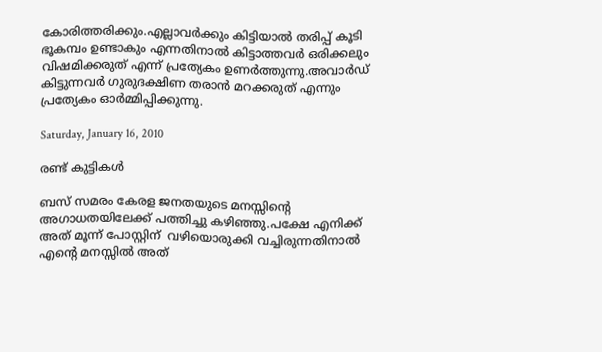കോരിത്തരിക്കും.എല്ലാവര്‍ക്കും കിട്ടിയാല്‍ തരിപ്പ് കൂടി ഭൂകമ്പം ഉണ്ടാകും എന്നതിനാല്‍ കിട്ടാത്തവര്‍ ഒരിക്കലും വിഷമിക്കരുത് എന്ന് പ്രത്യേകം ഉണര്‍ത്തുന്നു.അവാര്‍ഡ് കിട്ടുന്നവര്‍ ഗുരുദക്ഷിണ തരാന്‍ മറക്കരുത് എന്നും  പ്രത്യേകം ഓര്‍മ്മിപ്പിക്കുന്നു.

Saturday, January 16, 2010

രണ്ട് കുട്ടികള്‍

ബസ് സമരം കേരള ജനതയുടെ മനസ്സിന്റെ അഗാധതയിലേക്ക് പത്തിച്ചു കഴിഞ്ഞു.പക്ഷേ എനിക്ക് അത് മൂന്ന് പോസ്റ്റിന്  വഴിയൊരുക്കി വച്ചിരുന്നതിനാല്‍ എന്റെ മനസ്സില്‍ അത്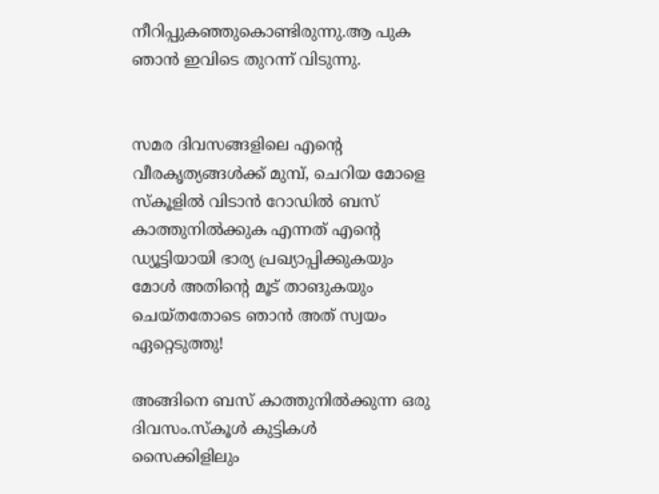നീറിപ്പുകഞ്ഞുകൊണ്ടിരുന്നു.ആ പുക ഞാന്‍ ഇവിടെ തുറന്ന് വിടുന്നു.


സമര ദിവസങ്ങളിലെ എന്റെ വീരകൃത്യങ്ങള്‍ക്ക് മുമ്പ്, ചെറിയ മോളെ സ്കൂളില്‍ വിടാന്‍ റോഡില്‍ ബസ് കാത്തുനില്‍ക്കുക എന്നത് എന്റെ ഡ്യൂട്ടിയായി ഭാര്യ പ്രഖ്യാപ്പിക്കുകയും മോള്‍ അതിന്റെ മൂട് താങുകയും ചെയ്തതോടെ ഞാന്‍ അത് സ്വയം ഏറ്റെടുത്തു!

അങ്ങിനെ ബസ് കാത്തുനില്‍ക്കുന്ന ഒരു ദിവസം.സ്കൂള്‍ കുട്ടികള്‍ സൈക്കിളിലും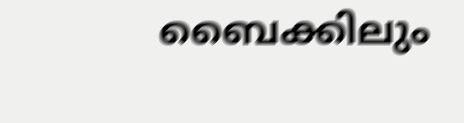ബൈക്കിലും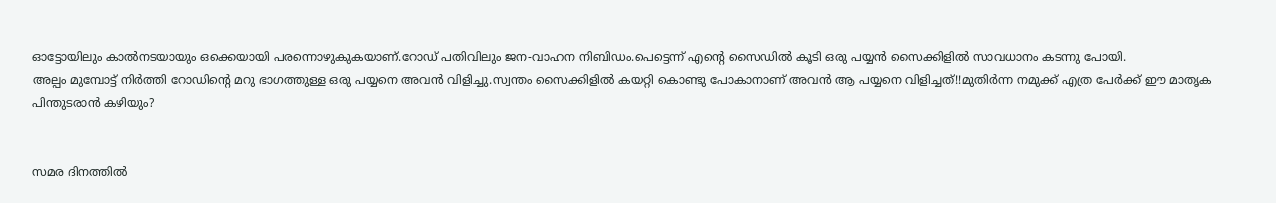ഓട്ടോയിലും കാല്‍നടയായും ഒക്കെയായി പരന്നൊഴുകുകയാണ്.റോഡ് പതിവിലും ജന-വാഹന നിബിഡം.പെട്ടെന്ന് എന്റെ സൈഡില്‍ കൂടി ഒരു പയ്യന്‍ സൈക്കിളില്‍ സാവധാനം കടന്നു പോയി.
അല്പം മുമ്പോട്ട് നിര്‍ത്തി റോഡിന്റെ മറു ഭാഗത്തുള്ള ഒരു പയ്യനെ അവന്‍ വിളിച്ചു.സ്വന്തം സൈക്കിളില്‍ കയറ്റി കൊണ്ടു പോകാനാണ് അവന്‍ ആ പയ്യനെ വിളിച്ചത്!!മുതിര്‍ന്ന നമുക്ക് എത്ര പേര്‍ക്ക് ഈ മാതൃക പിന്തുടരാന്‍ കഴിയും?


സമര ദിനത്തില്‍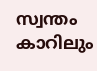സ്വന്തം കാറിലും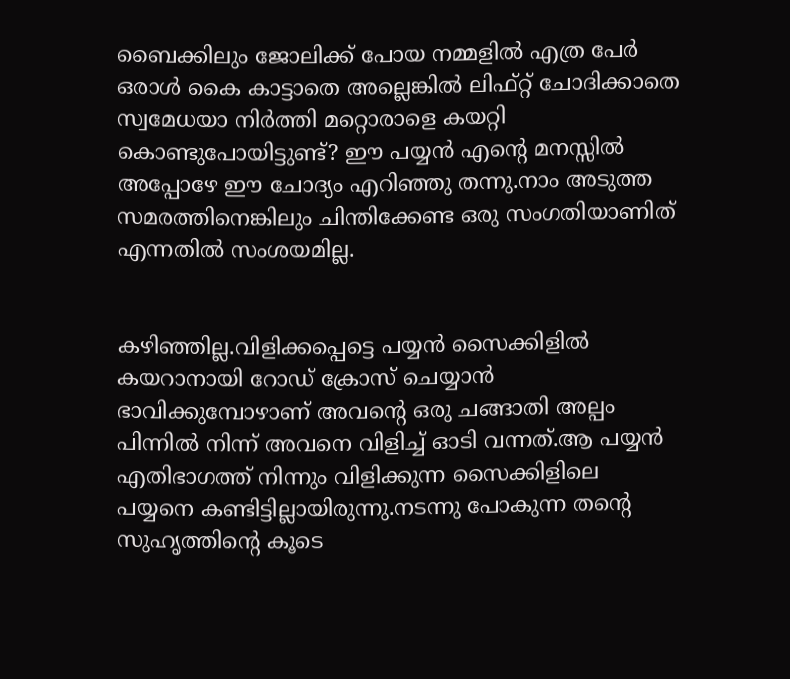ബൈക്കിലും ജോലിക്ക് പോയ നമ്മളില്‍ എത്ര പേര്‍ ഒരാള്‍ കൈ കാട്ടാതെ അല്ലെങ്കില്‍ ലിഫ്റ്റ് ചോദിക്കാതെ സ്വമേധയാ നിര്‍ത്തി മറ്റൊരാളെ കയറ്റി കൊണ്ടുപോയിട്ടുണ്ട്? ഈ പയ്യന്‍ എന്റെ മനസ്സില്‍ അപ്പോഴേ ഈ ചോദ്യം എറിഞ്ഞു തന്നു.നാം അടുത്ത സമരത്തിനെങ്കിലും ചിന്തിക്കേണ്ട ഒരു സംഗതിയാണിത് എന്നതില്‍ സംശയമില്ല.


കഴിഞ്ഞില്ല.വിളിക്കപ്പെട്ടെ പയ്യന്‍ സൈക്കിളില്‍ കയറാനായി റോഡ് ക്രോസ് ചെയ്യാന്‍ ഭാവിക്കുമ്പോഴാണ് അവന്റെ ഒരു ചങ്ങാതി അല്പം പിന്നില്‍ നിന്ന് അവനെ വിളിച്ച് ഓടി വന്നത്.ആ പയ്യന്‍ എതിഭാഗത്ത് നിന്നും വിളിക്കുന്ന സൈക്കിളിലെ പയ്യനെ കണ്ടിട്ടില്ലായിരുന്നു.നടന്നു പോകുന്ന തന്റെ സുഹൃത്തിന്റെ കൂടെ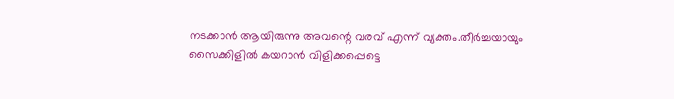നടക്കാന്‍ ആയിരുന്നു അവന്റെ വരവ് എന്ന് വ്യക്തം.തീര്‍ച്ചയായും സൈക്കിളില്‍ കയറാന്‍ വിളിക്കപ്പെട്ടെ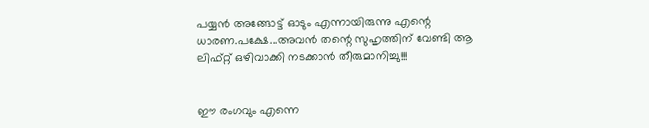പയ്യന്‍ അങ്ങോട്ട് ഓടും എന്നായിരുന്നു എന്റെ ധാരണ.പക്ഷേ...അവന്‍ തന്റെ സുഹൃത്തിന് വേണ്ടി ആ ലിഫ്‌റ്റ് ഒഴിവാക്കി നടക്കാന്‍ തീരുമാനിച്ചു!!!


ഈ രംഗവും എന്നെ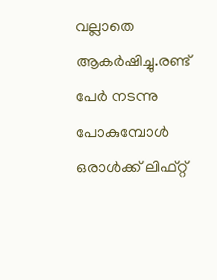വല്ലാ‍തെ ആകര്‍ഷിച്ചു.രണ്ട് പേര്‍ നടന്നു പോകുമ്പോള്‍ ഒരാള്‍ക്ക് ലിഫ്റ്റ്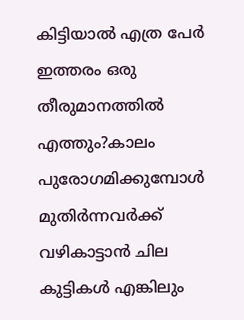കിട്ടിയാല്‍ എത്ര പേര്‍ ഇത്തരം ഒരു തീരുമാനത്തില്‍ എത്തും?കാലം പുരോഗമിക്കുമ്പോള്‍ മുതിര്‍ന്നവര്‍ക്ക് വഴികാട്ടാന്‍ ചില കുട്ടികള്‍ എങ്കിലും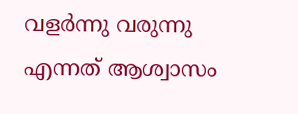വളര്‍ന്നു വരുന്നു എന്നത് ആശ്വാസം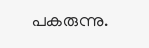പകരുന്നു.